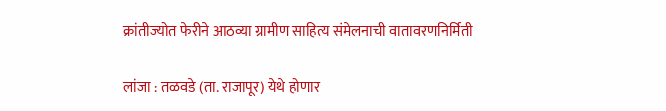क्रांतीज्योत फेरीने आठव्या ग्रामीण साहित्य संमेलनाची वातावरणनिर्मिती

लांजा : तळवडे (ता. राजापूर) येथे होणार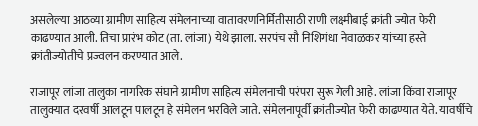असलेल्या आठव्या ग्रामीण साहित्य संमेलनाच्या वातावरणनिर्मितीसाठी राणी लक्ष्मीबाई क्रांती ज्योत फेरी काढण्यात आली. तिचा प्रारंभ कोट (ता. लांजा) येथे झाला. सरपंच सौ निशिगंधा नेवाळकर यांच्या हस्ते क्रांतीज्योतीचे प्रज्वलन करण्यात आले.

राजापूर लांजा तालुका नागरिक संघाने ग्रामीण साहित्य संमेलनाची परंपरा सुरू गेली आहे. लांजा किंवा राजापूर तालुक्यात दरवर्षी आलटून पालटून हे संमेलन भरविले जाते. संमेलनापूर्वी क्रांतीज्योत फेरी काढण्यात येते. यावर्षीचे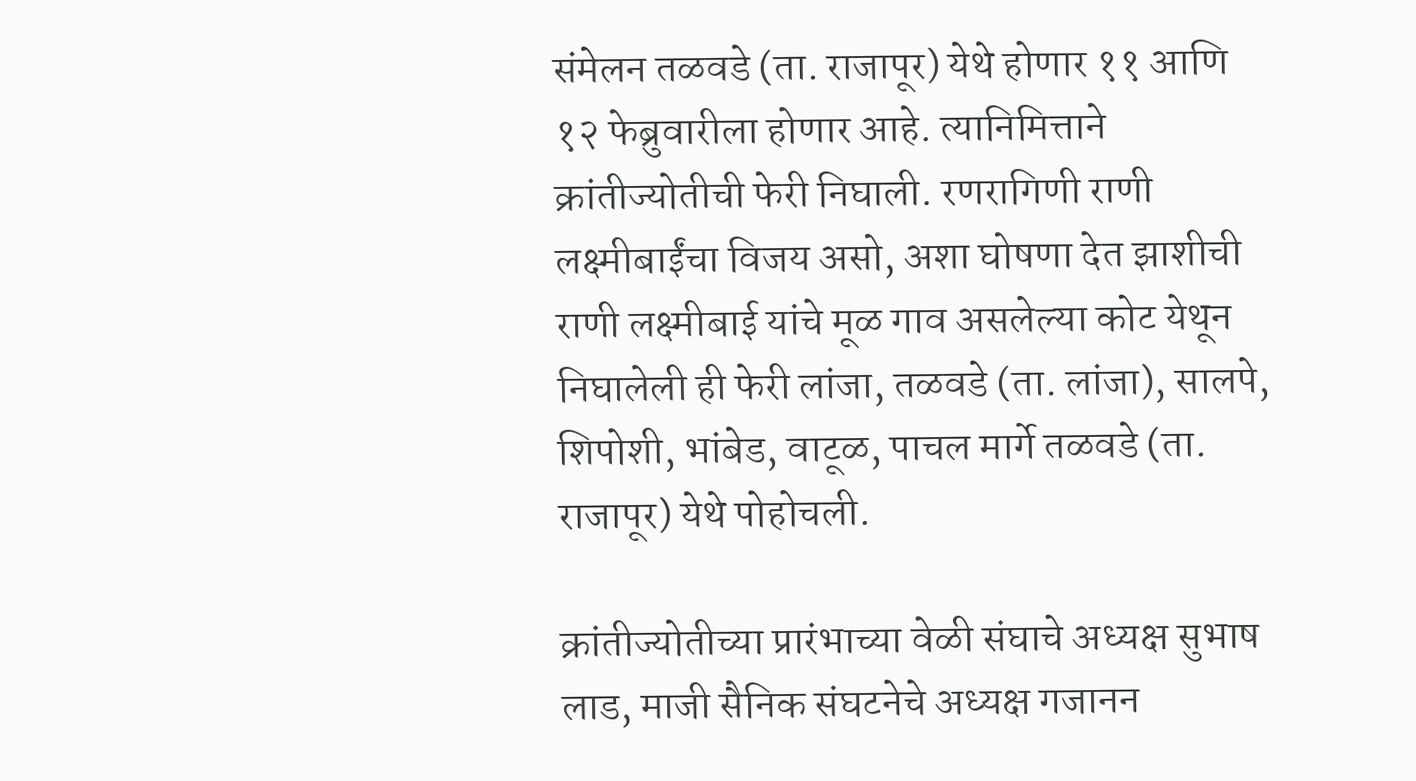संमेलन तळवडे (ता. राजापूर) येथे होणार ११ आणि १२ फेब्रुवारीला होणार आहे. त्यानिमित्ताने क्रांतीज्योतीची फेरी निघाली. रणरागिणी राणी लक्ष्मीबाईंचा विजय असो, अशा घोषणा देत झाशीची राणी लक्ष्मीबाई यांचे मूळ गाव असलेल्या कोट येथून निघालेली ही फेरी लांजा, तळवडे (ता. लांजा), सालपे, शिपोशी, भांबेड, वाटूळ, पाचल मार्गे तळवडे (ता. राजापूर) येथे पोहोचली.

क्रांतीज्योतीच्या प्रारंभाच्या वेळी संघाचे अध्यक्ष सुभाष लाड, माजी सैनिक संघटनेचे अध्यक्ष गजानन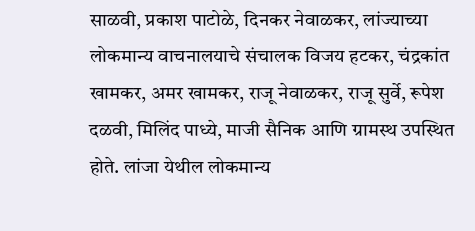साळवी, प्रकाश पाटोळे, दिनकर नेवाळकर, लांज्याच्या लोकमान्य वाचनालयाचे संचालक विजय हटकर, चंद्रकांत खामकर, अमर खामकर, राजू नेवाळकर, राजू सुर्वे, रूपेश दळवी, मिलिंद पाध्ये, माजी सैनिक आणि ग्रामस्थ उपस्थित होते. लांजा येथील लोकमान्य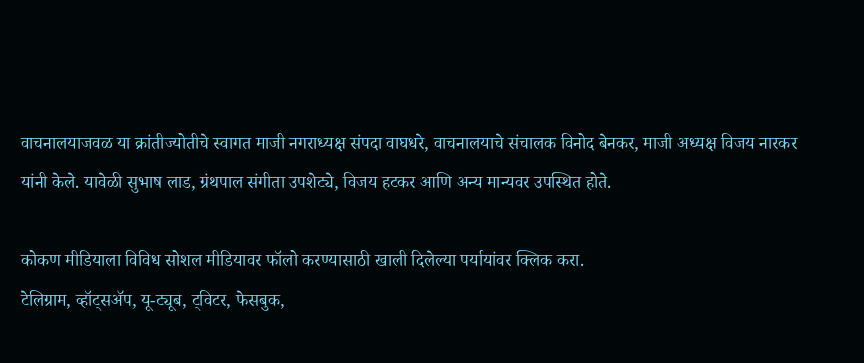वाचनालयाजवळ या क्रांतीज्योतीचे स्वागत माजी नगराध्यक्ष संपदा वाघधरे, वाचनालयाचे संचालक विनोद बेनकर, माजी अध्यक्ष विजय नारकर यांनी केले. यावेळी सुभाष लाड, ग्रंथपाल संगीता उपशेट्ये, विजय हटकर आणि अन्य मान्यवर उपस्थित होते.

कोकण मीडियाला विविध सोशल मीडियावर फॉलो करण्यासाठी खाली दिलेल्या पर्यायांवर क्लिक करा.
टेलिग्राम, व्हॉट्सॲप, यू-ट्यूब, ट्विटर, फेसबुक,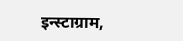इन्स्टाग्राम,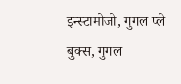इन्स्टामोजो, गुगल प्ले बुक्स, गुगल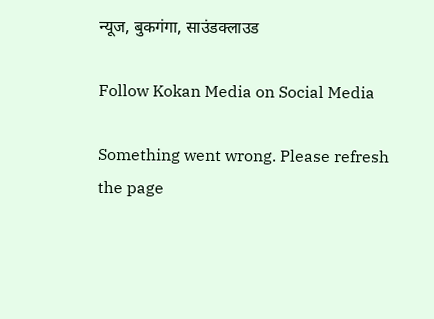न्यूज, बुकगंगा, साउंडक्लाउड

Follow Kokan Media on Social Media

Something went wrong. Please refresh the page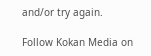and/or try again.

Follow Kokan Media on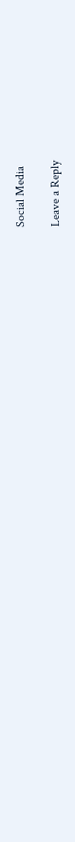Social Media

Leave a Reply